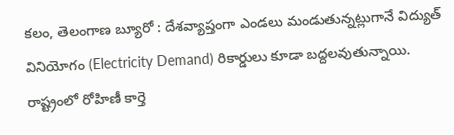కలం, తెలంగాణ బ్యూరో : దేశవ్యాప్తంగా ఎండలు మండుతున్నట్లుగానే విద్యుత్ వినియోగం (Electricity Demand) రికార్డులు కూడా బద్దలవుతున్నాయి. రాష్ట్రంలో రోహిణీ కార్తె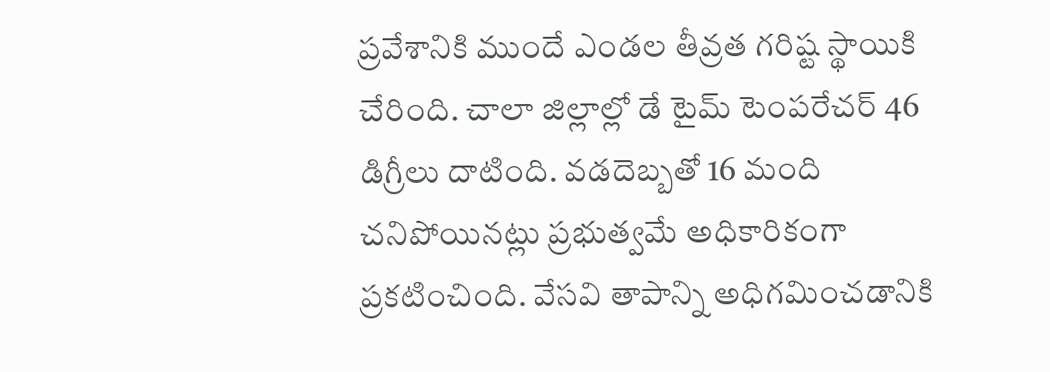ప్రవేశానికి ముందే ఎండల తీవ్రత గరిష్ట స్థాయికి చేరింది. చాలా జిల్లాల్లో డే టైమ్ టెంపరేచర్ 46 డిగ్రీలు దాటింది. వడదెబ్బతో 16 మంది చనిపోయినట్లు ప్రభుత్వమే అధికారికంగా ప్రకటించింది. వేసవి తాపాన్ని అధిగమించడానికి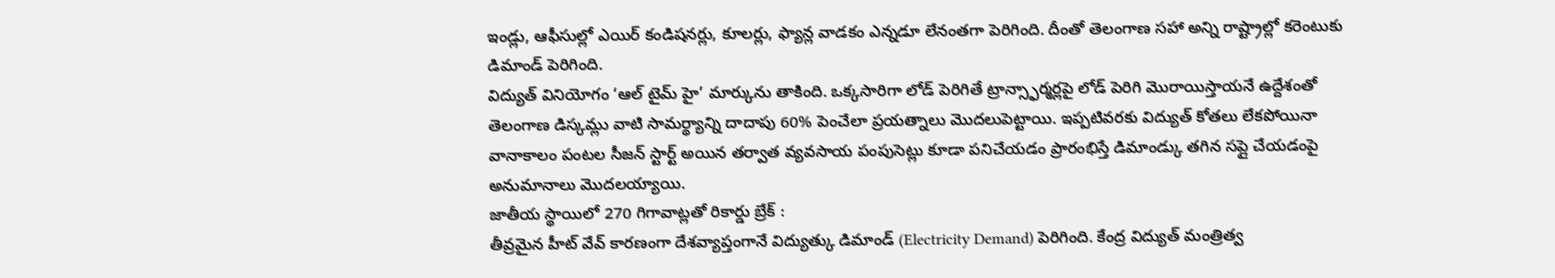ఇండ్లు, ఆఫీసుల్లో ఎయిర్ కండిషనర్లు, కూలర్లు, ఫ్యాన్ల వాడకం ఎన్నడూ లేనంతగా పెరిగింది. దీంతో తెలంగాణ సహా అన్ని రాష్ట్రాల్లో కరెంటుకు డిమాండ్ పెరిగింది.
విద్యుత్ వినియోగం ‘ఆల్ టైమ్ హై’ మార్కును తాకింది. ఒక్కసారిగా లోడ్ పెరిగితే ట్రాన్స్ఫార్మర్లపై లోడ్ పెరిగి మొరాయిస్తాయనే ఉద్దేశంతో తెలంగాణ డిస్కమ్లు వాటి సామర్థ్యాన్ని దాదాపు 60% పెంచేలా ప్రయత్నాలు మొదలుపెట్టాయి. ఇప్పటివరకు విద్యుత్ కోతలు లేకపోయినా వానాకాలం పంటల సీజన్ స్టార్ట్ అయిన తర్వాత వ్యవసాయ పంపుసెట్లు కూడా పనిచేయడం ప్రారంభిస్తే డిమాండ్కు తగిన సప్లై చేయడంపై అనుమానాలు మొదలయ్యాయి.
జాతీయ స్థాయిలో 270 గిగావాట్లతో రికార్డు బ్రేక్ :
తీవ్రమైన హీట్ వేవ్ కారణంగా దేశవ్యాప్తంగానే విద్యుత్కు డిమాండ్ (Electricity Demand) పెరిగింది. కేంద్ర విద్యుత్ మంత్రిత్వ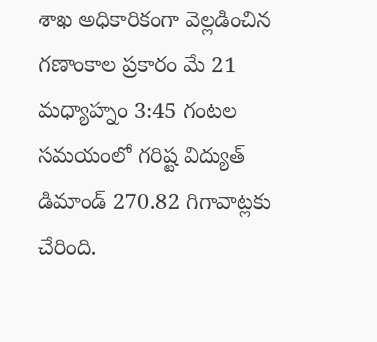శాఖ అధికారికంగా వెల్లడించిన గణాంకాల ప్రకారం మే 21 మధ్యాహ్నం 3:45 గంటల సమయంలో గరిష్ట విద్యుత్ డిమాండ్ 270.82 గిగావాట్లకు చేరింది.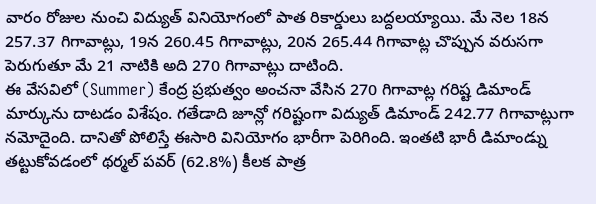వారం రోజుల నుంచి విద్యుత్ వినియోగంలో పాత రికార్డులు బద్దలయ్యాయి. మే నెల 18న 257.37 గిగావాట్లు, 19న 260.45 గిగావాట్లు, 20న 265.44 గిగావాట్ల చొప్పున వరుసగా పెరుగుతూ మే 21 నాటికి అది 270 గిగావాట్లు దాటింది.
ఈ వేసవిలో (Summer) కేంద్ర ప్రభుత్వం అంచనా వేసిన 270 గిగావాట్ల గరిష్ట డిమాండ్ మార్కును దాటడం విశేషం. గతేడాది జూన్లో గరిష్టంగా విద్యుత్ డిమాండ్ 242.77 గిగావాట్లుగా నమోదైంది. దానితో పోలిస్తే ఈసారి వినియోగం భారీగా పెరిగింది. ఇంతటి భారీ డిమాండ్ను తట్టుకోవడంలో థర్మల్ పవర్ (62.8%) కీలక పాత్ర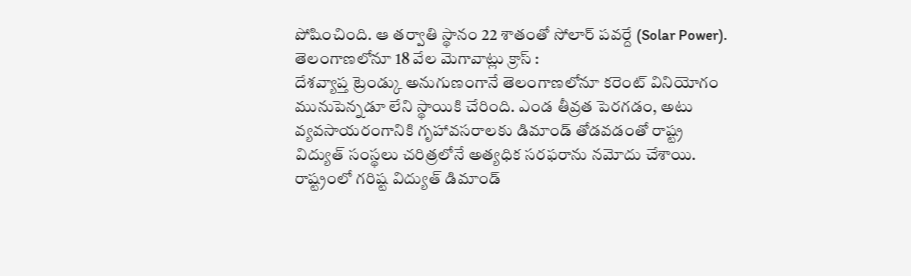పోషించింది. ఆ తర్వాతి స్థానం 22 శాతంతో సోలార్ పవర్దే (Solar Power).
తెలంగాణలోనూ 18 వేల మెగావాట్లు క్రాస్ :
దేశవ్యాప్త ట్రెండ్కు అనుగుణంగానే తెలంగాణలోనూ కరెంట్ వినియోగం మునుపెన్నడూ లేని స్థాయికి చేరింది. ఎండ తీవ్రత పెరగడం, అటు వ్యవసాయరంగానికి గృహావసరాలకు డిమాండ్ తోడవడంతో రాష్ట్ర విద్యుత్ సంస్థలు చరిత్రలోనే అత్యధిక సరఫరాను నమోదు చేశాయి. రాష్ట్రంలో గరిష్ట విద్యుత్ డిమాండ్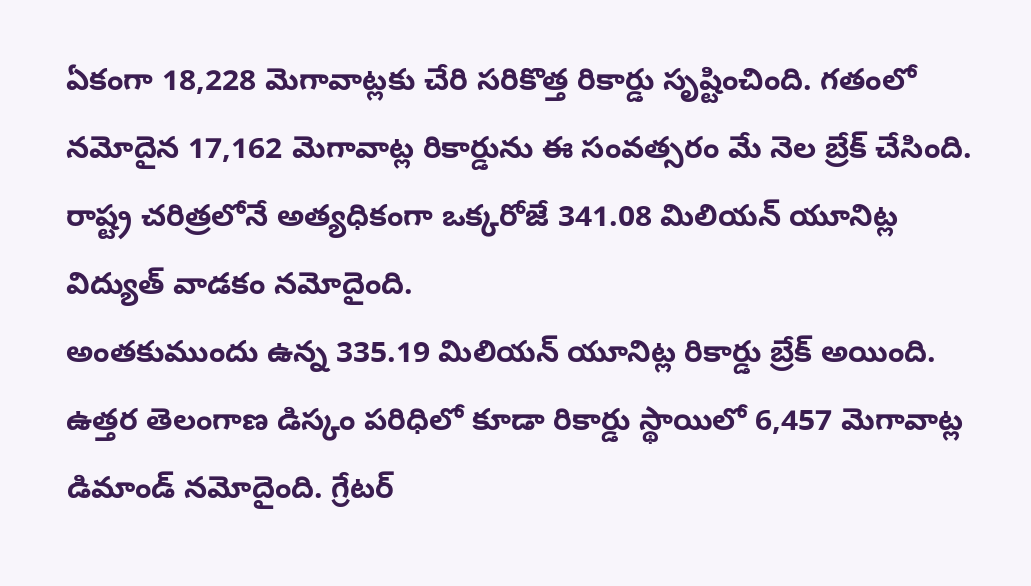ఏకంగా 18,228 మెగావాట్లకు చేరి సరికొత్త రికార్డు సృష్టించింది. గతంలో నమోదైన 17,162 మెగావాట్ల రికార్డును ఈ సంవత్సరం మే నెల బ్రేక్ చేసింది. రాష్ట్ర చరిత్రలోనే అత్యధికంగా ఒక్కరోజే 341.08 మిలియన్ యూనిట్ల విద్యుత్ వాడకం నమోదైంది.
అంతకుముందు ఉన్న 335.19 మిలియన్ యూనిట్ల రికార్డు బ్రేక్ అయింది. ఉత్తర తెలంగాణ డిస్కం పరిధిలో కూడా రికార్డు స్థాయిలో 6,457 మెగావాట్ల డిమాండ్ నమోదైంది. గ్రేటర్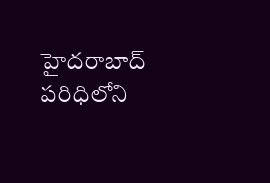హైదరాబాద్ పరిధిలోని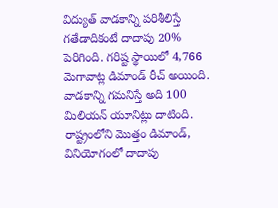విద్యుత్ వాడకాన్ని పరిశీలిస్తే గతేడాదికంటే దాదాపు 20% పెరిగింది. గరిష్ట స్థాయిలో 4,766 మెగావాట్ల డిమాండ్ రీచ్ అయింది. వాడకాన్ని గమనిస్తే అది 100 మిలియన్ యూనిట్లు దాటింది. రాష్ట్రంలోని మొత్తం డిమాండ్, వినియోగంలో దాదాపు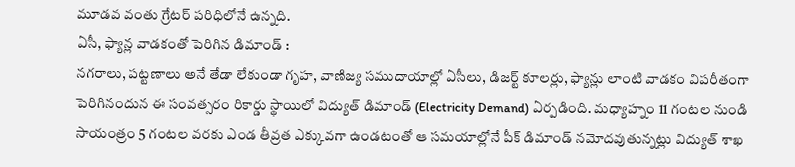మూడవ వంతు గ్రేటర్ పరిధిలోనే ఉన్నది.
ఏసీ, ఫ్యాన్ల వాడకంతో పెరిగిన డిమాండ్ :
నగరాలు, పట్టణాలు అనే తేడా లేకుండా గృహ, వాణిజ్య సముదాయాల్లో ఏసీలు, డిజర్ట్ కూలర్లు, ఫ్యాన్లు లాంటి వాడకం విపరీతంగా పెరిగినందున ఈ సంవత్సరం రికార్డు స్థాయిలో విద్యుత్ డిమాండ్ (Electricity Demand) ఏర్పడింది. మధ్యాహ్నం 11 గంటల నుండి సాయంత్రం 5 గంటల వరకు ఎండ తీవ్రత ఎక్కువగా ఉండటంతో ఆ సమయాల్లోనే పీక్ డిమాండ్ నమోదవుతున్నట్లు విద్యుత్ శాఖ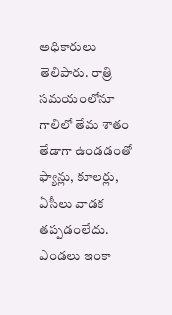అధికారులు తెలిపారు. రాత్రి సమయంలోనూ గాలిలో తేమ శాతం తేడాగా ఉండడంతో ఫ్యాన్లు, కూలర్లు, ఏసీలు వాడక తప్పడంలేదు.
ఎండలు ఇంకా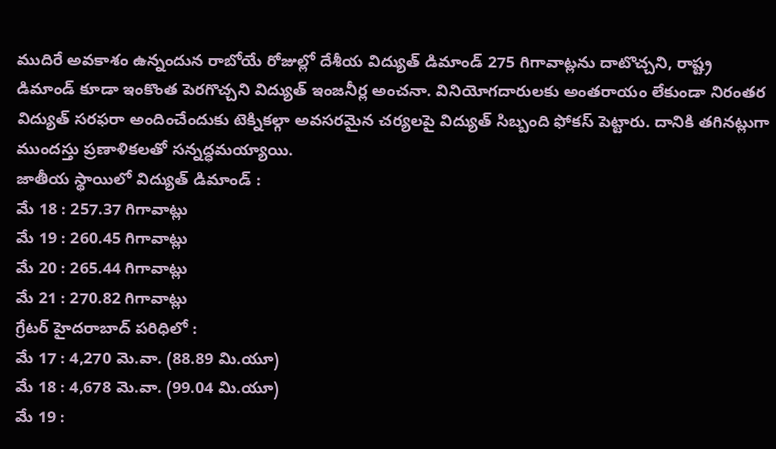ముదిరే అవకాశం ఉన్నందున రాబోయే రోజుల్లో దేశీయ విద్యుత్ డిమాండ్ 275 గిగావాట్లను దాటొచ్చని, రాష్ట్ర డిమాండ్ కూడా ఇంకొంత పెరగొచ్చని విద్యుత్ ఇంజనీర్ల అంచనా. వినియోగదారులకు అంతరాయం లేకుండా నిరంతర విద్యుత్ సరఫరా అందించేందుకు టెక్నికల్గా అవసరమైన చర్యలపై విద్యుత్ సిబ్బంది ఫోకస్ పెట్టారు. దానికి తగినట్లుగా ముందస్తు ప్రణాళికలతో సన్నద్ధమయ్యాయి.
జాతీయ స్థాయిలో విద్యుత్ డిమాండ్ :
మే 18 : 257.37 గిగావాట్లు
మే 19 : 260.45 గిగావాట్లు
మే 20 : 265.44 గిగావాట్లు
మే 21 : 270.82 గిగావాట్లు
గ్రేటర్ హైదరాబాద్ పరిధిలో :
మే 17 : 4,270 మె.వా. (88.89 మి.యూ)
మే 18 : 4,678 మె.వా. (99.04 మి.యూ)
మే 19 :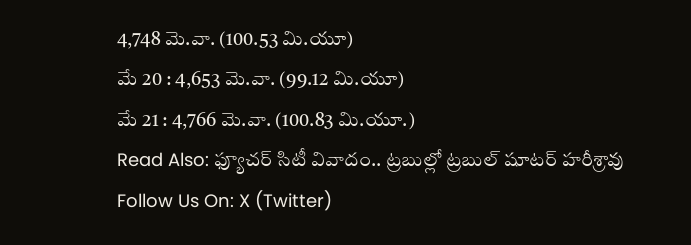4,748 మె.వా. (100.53 మి.యూ)
మే 20 : 4,653 మె.వా. (99.12 మి.యూ)
మే 21 : 4,766 మె.వా. (100.83 మి.యూ.)
Read Also: ఫ్యూచర్ సిటీ వివాదం.. ట్రబుల్లో ట్రబుల్ షూటర్ హరీశ్రావు
Follow Us On: X (Twitter)